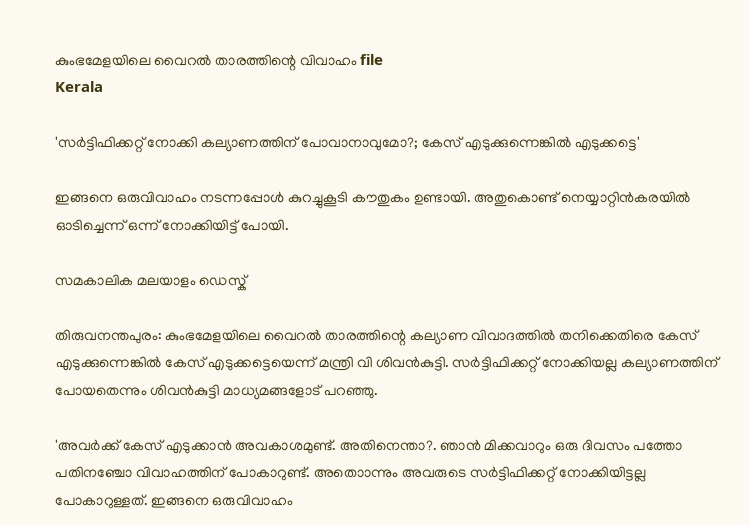കുംഭമേളയിലെ വൈറല്‍ താരത്തിന്റെ വിവാഹം file
Kerala

'സര്‍ട്ടിഫിക്കറ്റ് നോക്കി കല്യാണത്തിന് പോവാനാവുമോ?; കേസ് എടുക്കുന്നെങ്കില്‍ എടുക്കട്ടെ'

ഇങ്ങനെ ഒരുവിവാഹം നടന്നപ്പോള്‍ കുറച്ചുകൂടി കൗതുകം ഉണ്ടായി. അതുകൊണ്ട് നെയ്യാറ്റിന്‍കരയില്‍ ഓടിച്ചെന്ന് ഒന്ന് നോക്കിയിട്ട് പോയി.

സമകാലിക മലയാളം ഡെസ്ക്

തിരുവനന്തപുരം: കുംഭമേളയിലെ വൈറല്‍ താരത്തിന്റെ കല്യാണ വിവാദത്തില്‍ തനിക്കെതിരെ കേസ് എടുക്കുന്നെങ്കില്‍ കേസ് എടുക്കട്ടെയെന്ന് മന്ത്രി വി ശിവന്‍കുട്ടി. സര്‍ട്ടിഫിക്കറ്റ് നോക്കിയല്ല കല്യാണത്തിന് പോയതെന്നും ശിവന്‍കുട്ടി മാധ്യമങ്ങളോട് പറഞ്ഞു.

'അവര്‍ക്ക് കേസ് എടുക്കാന്‍ അവകാശമുണ്ട്. അതിനെന്താ?. ഞാന്‍ മിക്കവാറും ഒരു ദിവസം പത്തോ പതിനഞ്ചോ വിവാഹത്തിന് പോകാറുണ്ട്. അതൊാന്നും അവരുടെ സര്‍ട്ടിഫിക്കറ്റ് നോക്കിയിട്ടല്ല പോകാറുള്ളത്. ഇങ്ങനെ ഒരുവിവാഹം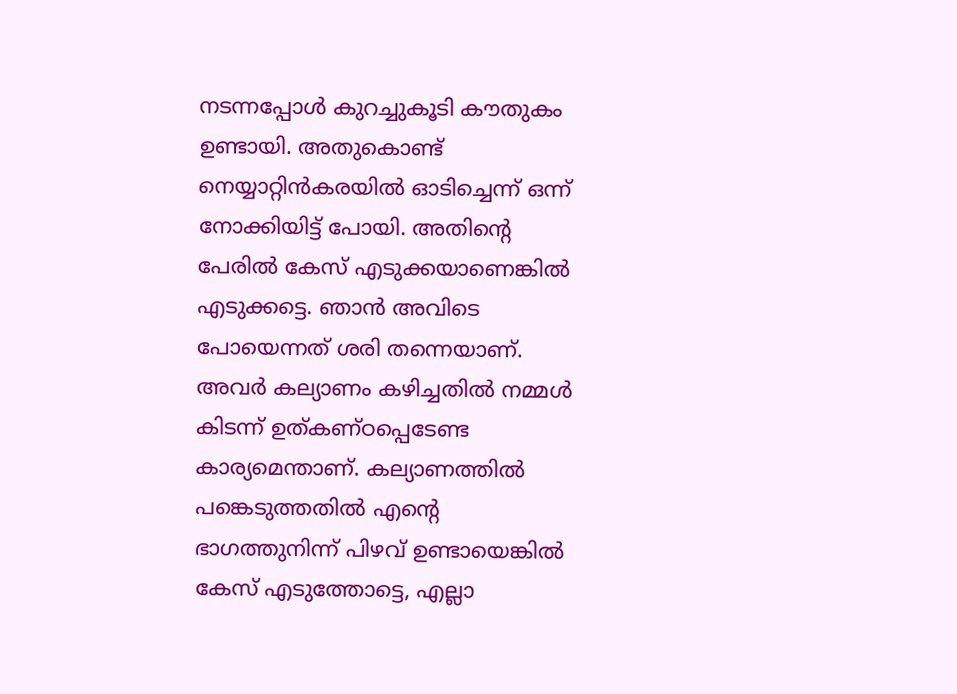നടന്നപ്പോള്‍ കുറച്ചുകൂടി കൗതുകം ഉണ്ടായി. അതുകൊണ്ട് നെയ്യാറ്റിന്‍കരയില്‍ ഓടിച്ചെന്ന് ഒന്ന് നോക്കിയിട്ട് പോയി. അതിന്റെ പേരില്‍ കേസ് എടുക്കയാണെങ്കില്‍ എടുക്കട്ടെ. ഞാന്‍ അവിടെ പോയെന്നത് ശരി തന്നെയാണ്. അവര്‍ കല്യാണം കഴിച്ചതില്‍ നമ്മള്‍ കിടന്ന് ഉത്കണ്ഠപ്പെടേണ്ട കാര്യമെന്താണ്. കല്യാണത്തില്‍ പങ്കെടുത്തതില്‍ എന്റെ ഭാഗത്തുനിന്ന് പിഴവ് ഉണ്ടായെങ്കില്‍ കേസ് എടുത്തോട്ടെ, എല്ലാ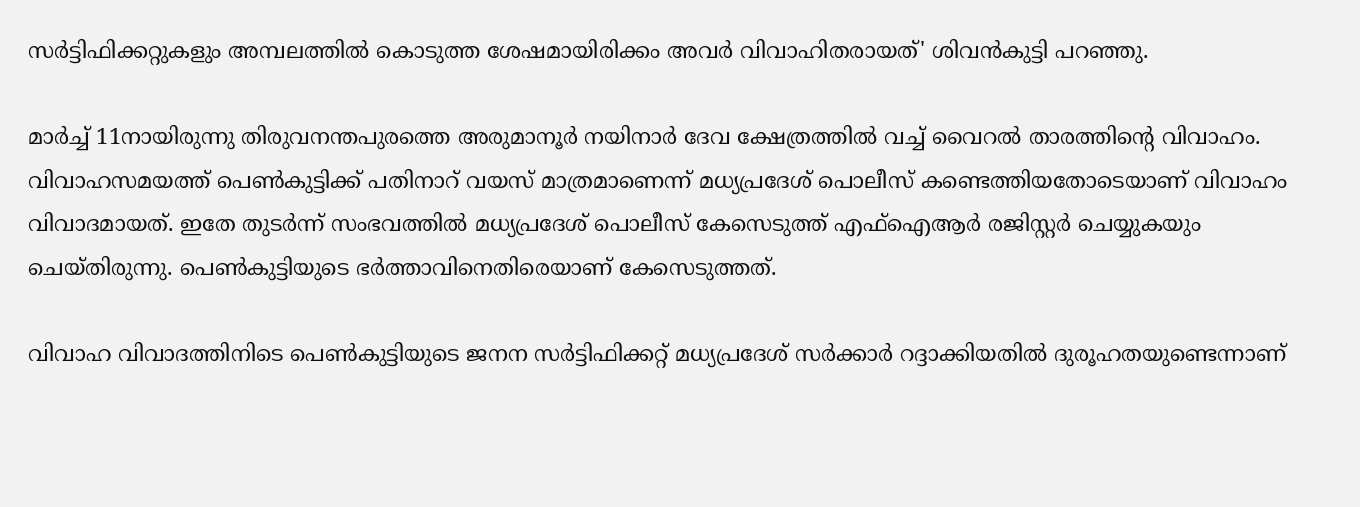സര്‍ട്ടിഫിക്കറ്റുകളും അമ്പലത്തില്‍ കൊടുത്ത ശേഷമായിരിക്കം അവര്‍ വിവാഹിതരായത്' ശിവന്‍കുട്ടി പറഞ്ഞു.

മാര്‍ച്ച് 11നായിരുന്നു തിരുവനന്തപുരത്തെ അരുമാനൂര്‍ നയിനാര്‍ ദേവ ക്ഷേത്രത്തില്‍ വച്ച് വൈറല്‍ താരത്തിന്റെ വിവാഹം. വിവാഹസമയത്ത് പെണ്‍കുട്ടിക്ക് പതിനാറ് വയസ് മാത്രമാണെന്ന് മധ്യപ്രദേശ് പൊലീസ് കണ്ടെത്തിയതോടെയാണ് വിവാഹം വിവാദമായത്. ഇതേ തുടര്‍ന്ന് സംഭവത്തില്‍ മധ്യപ്രദേശ് പൊലീസ് കേസെടുത്ത് എഫ്ഐആര്‍ രജിസ്റ്റര്‍ ചെയ്യുകയും ചെയ്തിരുന്നു. പെണ്‍കുട്ടിയുടെ ഭര്‍ത്താവിനെതിരെയാണ് കേസെടുത്തത്.

വിവാഹ വിവാദത്തിനിടെ പെണ്‍കുട്ടിയുടെ ജനന സര്‍ട്ടിഫിക്കറ്റ് മധ്യപ്രദേശ് സര്‍ക്കാര്‍ റദ്ദാക്കിയതില്‍ ദുരൂഹതയുണ്ടെന്നാണ്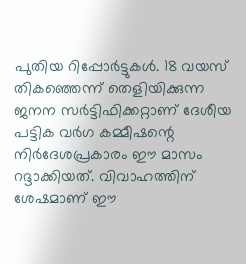പുതിയ റിപ്പോര്‍ട്ടുകള്‍. 18 വയസ് തികഞ്ഞെന്ന് തെളിയിക്കുന്ന ജനന സര്‍ട്ടിഫിക്കറ്റാണ് ദേശീയ പട്ടിക വര്‍ഗ കമ്മീഷന്റെ നിര്‍ദേശപ്രകാരം ഈ മാസം റദ്ദാക്കിയത്. വിവാഹത്തിന് ശേഷമാണ് ഈ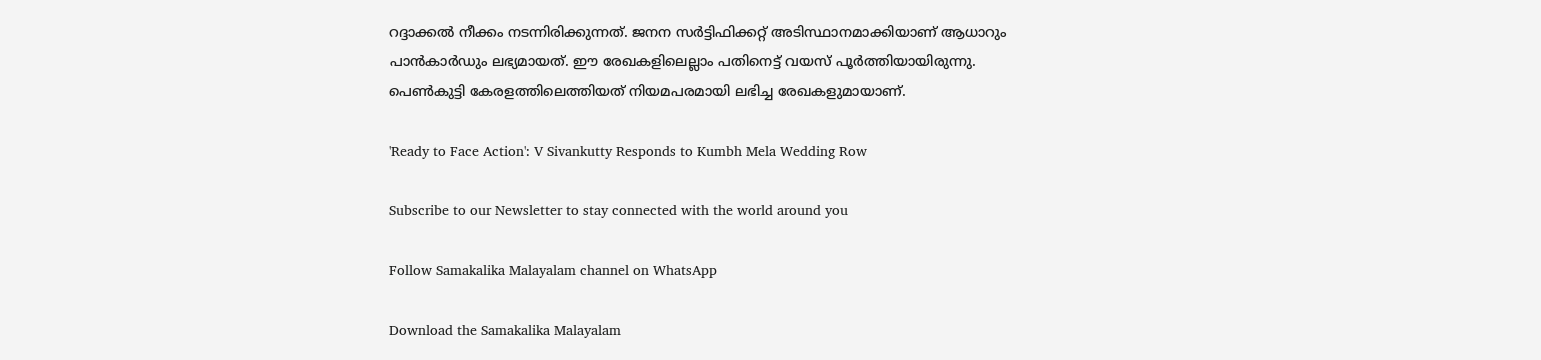റദ്ദാക്കല്‍ നീക്കം നടന്നിരിക്കുന്നത്. ജനന സര്‍ട്ടിഫിക്കറ്റ് അടിസ്ഥാനമാക്കിയാണ് ആധാറും പാന്‍കാര്‍ഡും ലഭ്യമായത്. ഈ രേഖകളിലെല്ലാം പതിനെട്ട് വയസ് പൂര്‍ത്തിയായിരുന്നു. പെണ്‍കുട്ടി കേരളത്തിലെത്തിയത് നിയമപരമായി ലഭിച്ച രേഖകളുമായാണ്.

'Ready to Face Action': V Sivankutty Responds to Kumbh Mela Wedding Row

Subscribe to our Newsletter to stay connected with the world around you

Follow Samakalika Malayalam channel on WhatsApp

Download the Samakalika Malayalam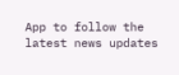App to follow the latest news updates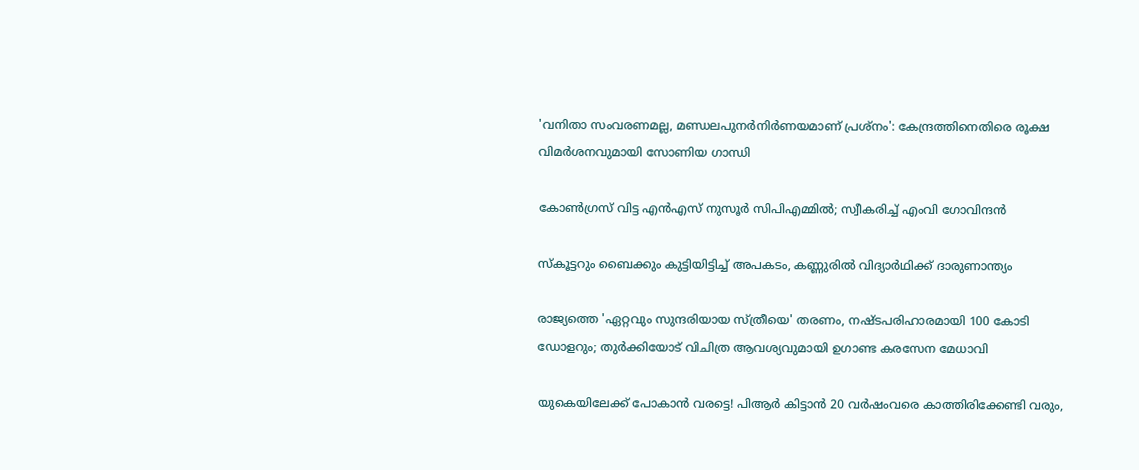'വനിതാ സംവരണമല്ല, മണ്ഡലപുനര്‍നിര്‍ണയമാണ് പ്രശ്‌നം': കേന്ദ്രത്തിനെതിരെ രൂക്ഷ വിമര്‍ശനവുമായി സോണിയ ഗാന്ധി

കോണ്‍ഗ്രസ് വിട്ട എന്‍എസ് നുസൂര്‍ സിപിഎമ്മില്‍; സ്വീകരിച്ച് എംവി ഗോവിന്ദന്‍

സ്‌കൂട്ടറും ബൈക്കും കുട്ടിയിട്ടിച്ച് അപകടം, കണ്ണുരില്‍ വിദ്യാര്‍ഥിക്ക് ദാരുണാന്ത്യം

രാജ്യത്തെ 'ഏറ്റവും സുന്ദരിയായ സ്ത്രീയെ' തരണം, നഷ്ടപരിഹാരമായി 100 കോടി ഡോളറും; തുര്‍ക്കിയോട് വിചിത്ര ആവശ്യവുമായി ഉഗാണ്ട കരസേന മേധാവി

യുകെയിലേക്ക് പോകാന്‍ വരട്ടെ! പിആര്‍ കിട്ടാന്‍ 20 വർഷംവരെ കാത്തിരിക്കേണ്ടി വരും,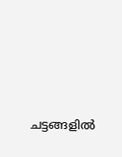ചട്ടങ്ങളില്‍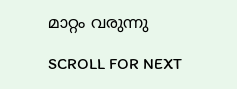മാറ്റം വരുന്നു

SCROLL FOR NEXT